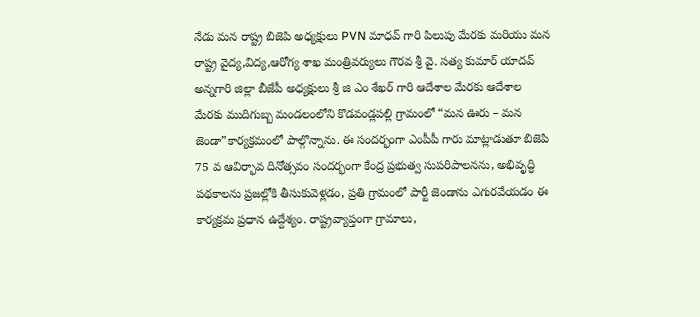నేడు మన రాష్ట్ర బిజెపి అధ్యక్షులు PVN మాధవ్ గారి పిలుపు మేరకు మరియు మన రాష్ట్ర వైద్య,విద్య,ఆరోగ్య శాఖ మంత్రివర్యులు గౌరవ శ్రీ వై. సత్య కుమార్ యాదవ్ అన్నగారి జిల్లా బీజేపీ అధ్యక్షులు శ్రీ జి ఎం శేఖర్ గారి ఆదేశాల మేరకు ఆదేశాల మేరకు ముదిగుబ్బ మండలంలోని కొడవండ్లపల్లి గ్రామంలో “మన ఊరు – మన జెండా”కార్యక్రమంలో పాల్గొన్నాను. ఈ సందర్భంగా ఎంపీపీ గారు మాట్లాడుతూ బిజెపి 75 వ ఆవిర్భావ దినోత్సవం సందర్భంగా కేంద్ర ప్రభుత్వ సుపరిపాలనను, అభివృద్ధి పథకాలను ప్రజల్లోకి తీసుకువెళ్లడం, ప్రతి గ్రామంలో పార్టీ జెండాను ఎగురవేయడం ఈ కార్యక్రమ ప్రధాన ఉద్దేశ్యం. రాష్ట్రవ్యాప్తంగా గ్రామాలు,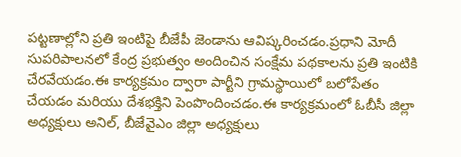పట్టణాల్లోని ప్రతి ఇంటిపై బీజేపీ జెండాను ఆవిష్కరించడం.ప్రధాని మోదీ సుపరిపాలనలో కేంద్ర ప్రభుత్వం అందించిన సంక్షేమ పథకాలను ప్రతి ఇంటికి చేరవేయడం.ఈ కార్యక్రమం ద్వారా పార్టీని గ్రామస్థాయిలో బలోపేతం చేయడం మరియు దేశభక్తిని పెంపొందించడం.ఈ కార్యక్రమంలో ఓబీసీ జిల్లా అధ్యక్షులు అనిల్, బీజేవైఎం జిల్లా అధ్యక్షులు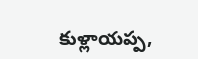కుళ్లాయప్ప,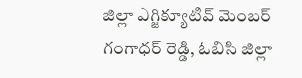జిల్లా ఎగ్జిక్యూటివ్ మెంబర్ గంగాధర్ రెడ్డి, ఓబిసి జిల్లా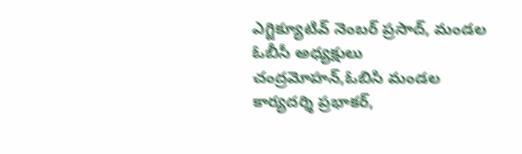ఎగ్జిక్యూటివ్ నెంబర్ ప్రసాద్, మండల ఓబీసీ అధ్యక్షులు చంద్రమోహన్,ఓబిసి మండల కార్యదర్శి ప్రభాకర్,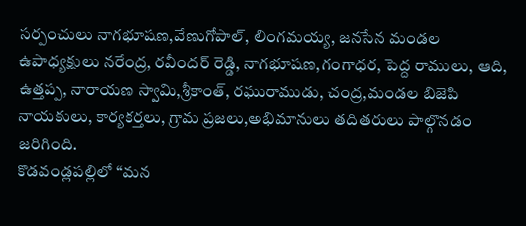సర్పంచులు నాగభూషణ,వేణుగోపాల్, లింగమయ్య, జనసేన మండల ఉపాధ్యక్షులు నరేంద్ర, రవీందర్ రెడ్డి, నాగభూషణ,గంగాధర, పెద్ద రాములు, ఆది, ఉత్తప్ప, నారాయణ స్వామి,శ్రీకాంత్, రఘురాముడు, చంద్ర,మండల బిజెపి నాయకులు, కార్యకర్తలు, గ్రామ ప్రజలు,అభిమానులు తదితరులు పాల్గొనడం జరిగింది.
కొడవండ్లపల్లిలో “మన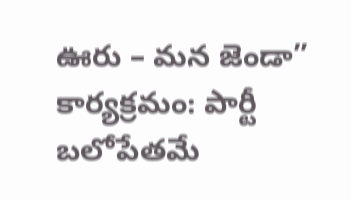ఊరు – మన జెండా” కార్యక్రమం: పార్టీ బలోపేతమే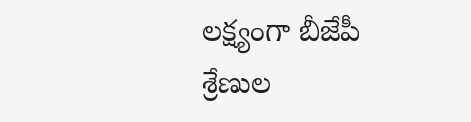లక్ష్యంగా బీజేపీ శ్రేణుల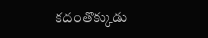కదంతొక్కుడు